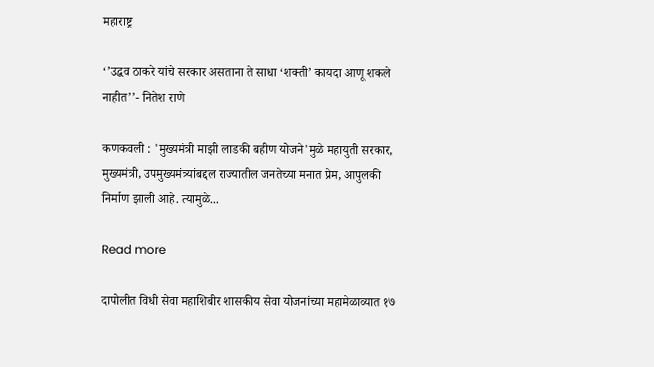महाराष्ट्र

‘’उद्धव ठाकरे यांचे सरकार असताना ते साधा ‘शक्ती’ कायदा आणू शकले नाहीत’’- नितेश राणे

कणकवली : 'मुख्यमंत्री माझी लाडकी बहीण योजने'मुळे महायुती सरकार, मुख्यमंत्री, उपमुख्यमंत्र्यांबद्दल राज्यातील जनतेच्या मनात प्रेम, आपुलकी निर्माण झाली आहे. त्यामुळे...

Read more

दापोलीत विधी सेवा महाशिबीर शासकीय सेवा योजनांच्या महामेळाव्यात १७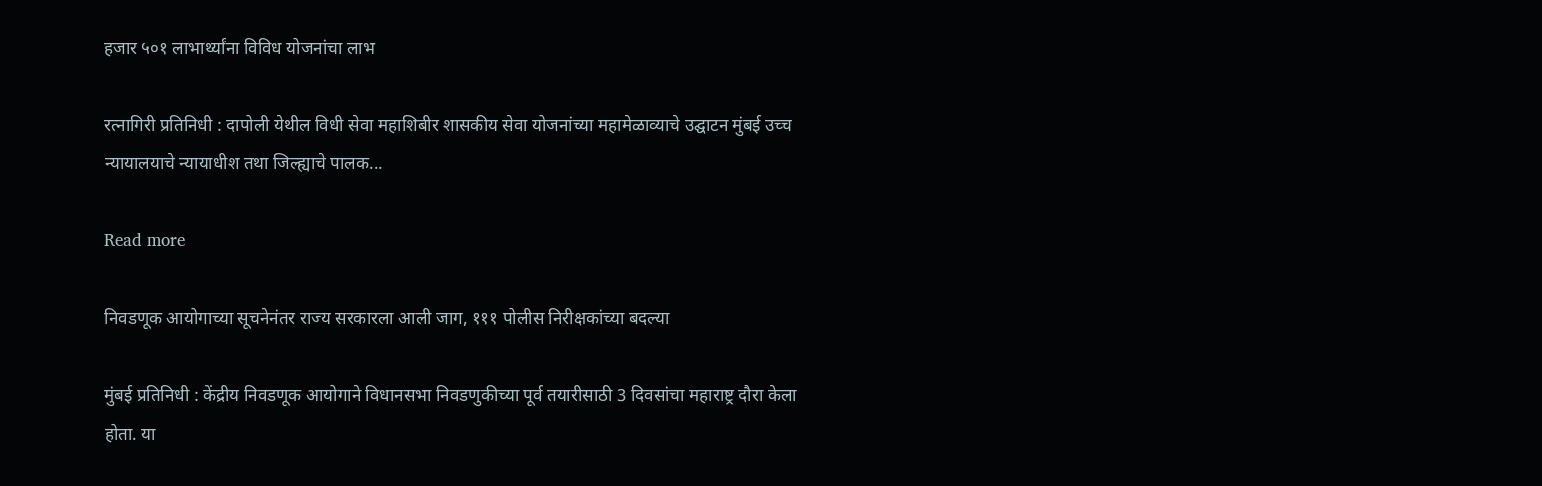हजार ५०१ लाभार्थ्यांना विविध योजनांचा लाभ

रत्नागिरी प्रतिनिधी : दापोली येथील विधी सेवा महाशिबीर शासकीय सेवा योजनांच्या महामेळाव्याचे उद्घाटन मुंबई उच्च न्यायालयाचे न्यायाधीश तथा जिल्ह्याचे पालक...

Read more

निवडणूक आयोगाच्या सूचनेनंतर राज्य सरकारला आली जाग, १११ पोलीस निरीक्षकांच्या बदल्या

मुंबई प्रतिनिधी : केंद्रीय निवडणूक आयोगाने विधानसभा निवडणुकीच्या पूर्व तयारीसाठी 3 दिवसांचा महाराष्ट्र दौरा केला होता. या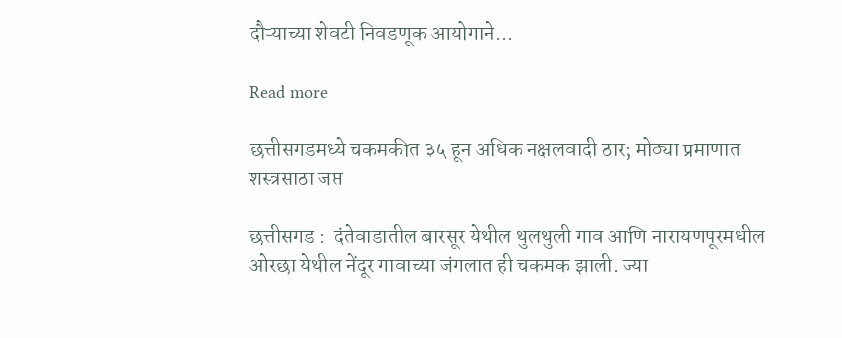दौऱ्याच्या शेवटी निवडणूक आयोगाने...

Read more

छत्तीसगडमध्ये चकमकीत ३५ हून अधिक नक्षलवादी ठार; मोठ्या प्रमाणात शस्त्रसाठा जप्त

छत्तीसगड :  दंतेवाडातील बारसूर येथील थुलथुली गाव आणि नारायणपूरमधील ओरछा येथील नेंदूर गावाच्या जंगलात ही चकमक झाली. ज्या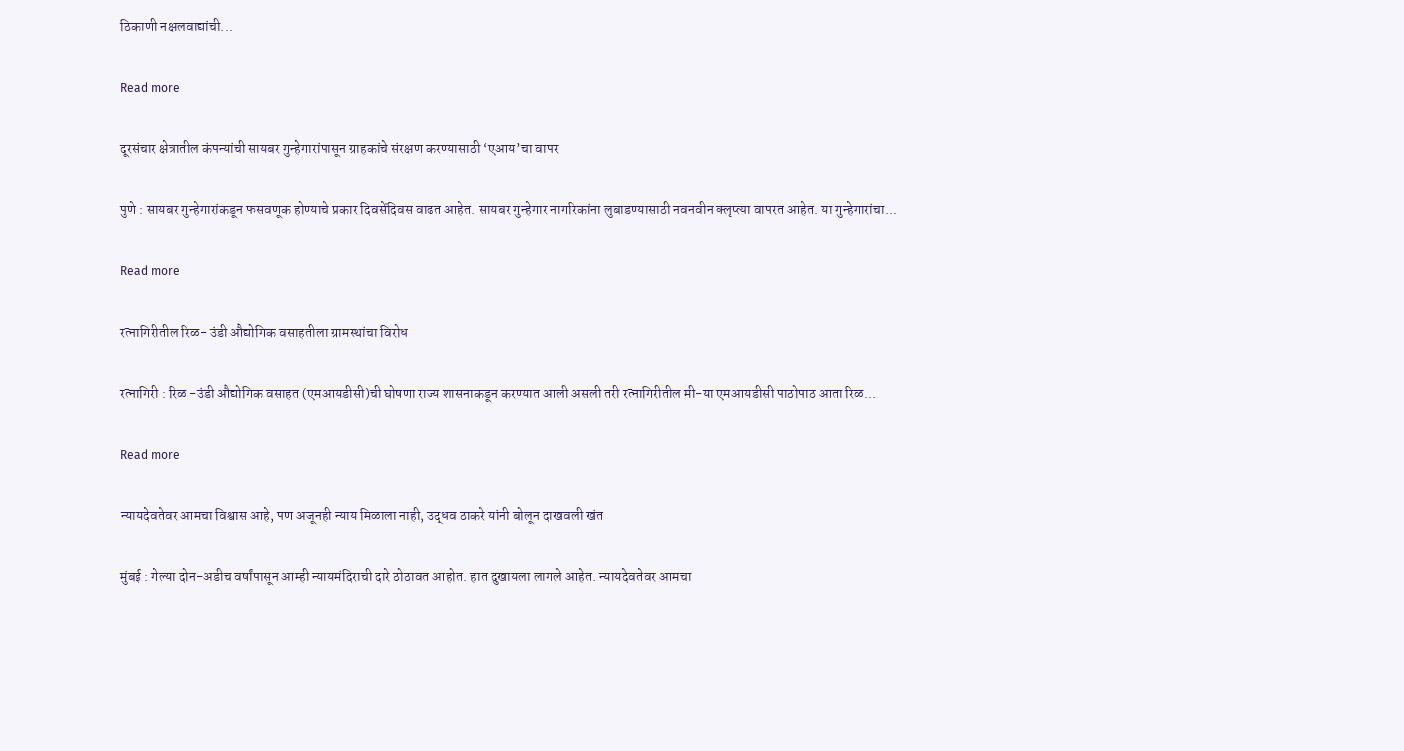ठिकाणी नक्षलवाद्यांची...

Read more

दूरसंचार क्षेत्रातील कंपन्यांची सायबर गुन्हेगारांपासून ग्राहकांचे संरक्षण करण्यासाठी ‘एआय’चा वापर

पुणे : सायबर गुन्हेगारांकडून फसवणूक होण्याचे प्रकार दिवसेंदिवस वाढत आहेत. सायबर गुन्हेगार नागरिकांना लुबाडण्यासाठी नवनवीन क्लृप्त्या वापरत आहेत. या गुन्हेगारांचा...

Read more

रत्नागिरीतील रिळ- उंडी औद्योगिक वसाहतीला ग्रामस्थांचा विरोध

रत्नागिरी : रिळ -उंडी औद्योगिक वसाहत (एमआयडीसी)ची घोषणा राज्य शासनाकडून करण्यात आली असली तरी रत्नागिरीतील मी-या एमआयडीसी पाठोपाठ आता रिळ...

Read more

न्यायदेवतेवर आमचा विश्वास आहे, पण अजूनही न्याय मिळाला नाही, उद्धव ठाकरे यांनी बोलून दाखवली खंत

मुंबई : गेल्या दोन-अडीच वर्षांपासून आम्ही न्यायमंदिराची दारे ठोठावत आहोत. हात दुखायला लागले आहेत. न्यायदेवतेवर आमचा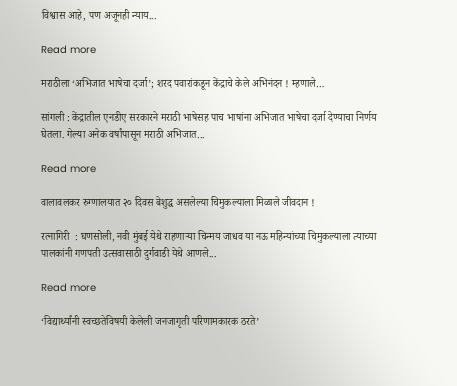विश्वास आहे, पण अजूनही न्याय...

Read more

मराठीला ‘अभिजात भाषेचा दर्जा’; शरद पवारांकडून केंद्राचे केले अभिनंदन ! म्हणाले…

सांगली : केंद्रातील एनडीए सरकारने मराठी भाषेसह पाच भाषांना अभिजात भाषेचा दर्जा देण्याचा निर्णय घेतला. गेल्या अनेक वर्षांपासून मराठी अभिजात...

Read more

वालावलकर रुग्णालयात २० दिवस बेशुद्ध असलेल्या चिमुकल्याला मिळाले जीवदान !

रत्नागिरी  : घणसोली, नवी मुंबई येथे राहणाऱ्या चिन्मय जाधव या नऊ महिन्यांच्या चिमुकल्याला त्याच्या पालकांनी गणपती उत्सवासाठी दुर्गवाडी येथे आणले...

Read more

‘विद्यार्थ्यांनी स्वच्छतेविषयी केलेली जनजागृती परिणामकारक ठरते’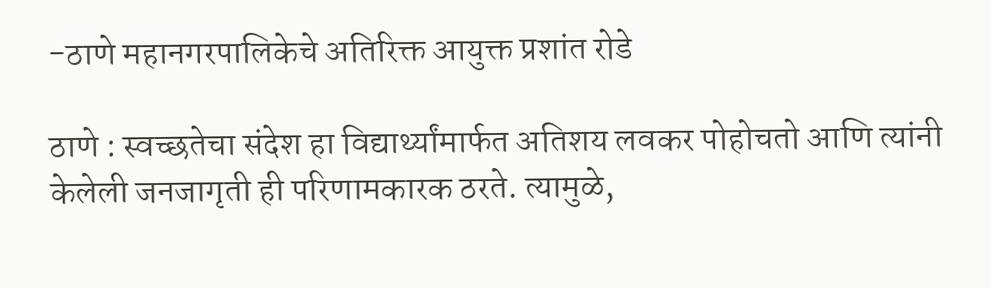-ठाणे महानगरपालिकेचे अतिरिक्त आयुक्त प्रशांत रोडे

ठाणे : स्वच्छतेचा संदेश हा विद्यार्थ्यांमार्फत अतिशय लवकर पोहोचतो आणि त्यांनी केलेली जनजागृती ही परिणामकारक ठरते. त्यामुळे,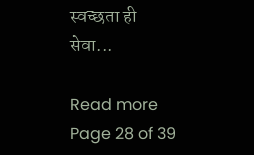स्वच्छता ही सेवा...

Read more
Page 28 of 39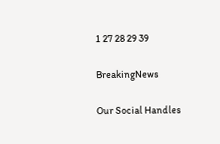1 27 28 29 39

BreakingNews

Our Social Handles